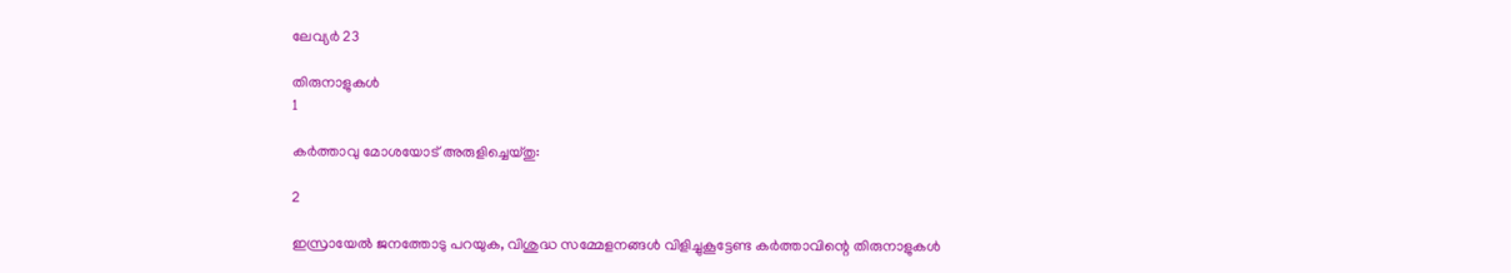ലേവ്യര്‍ 23

തിരുനാളുകള്‍
1

കര്‍ത്താവു മോശയോട് അരുളിച്ചെയ്തു:

2

ഇസ്രായേല്‍ ജനത്തോടു പറയുക, വിശുദ്ധ സമ്മേളനങ്ങള്‍ വിളിച്ചുകൂട്ടേണ്ട കര്‍ത്താവിന്റെ തിരുനാളുകള്‍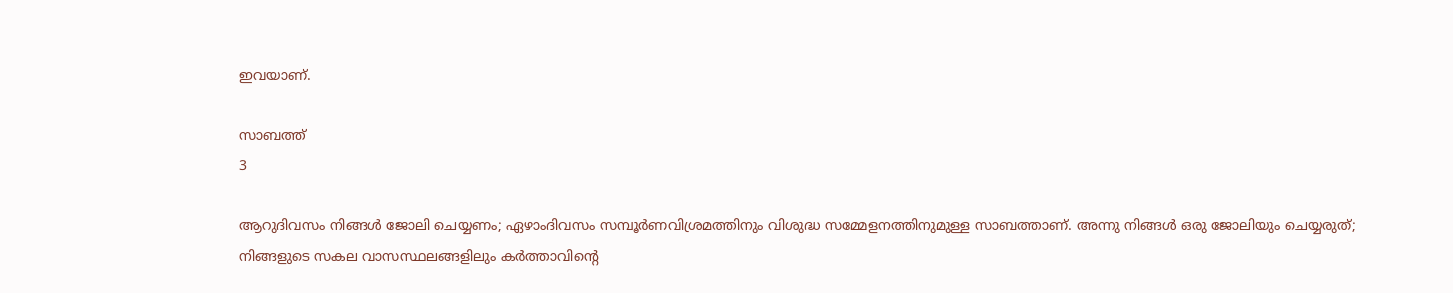ഇവയാണ്.

സാബത്ത്
3

ആറുദിവസം നിങ്ങള്‍ ജോലി ചെയ്യണം; ഏഴാംദിവസം സമ്പൂര്‍ണവിശ്രമത്തിനും വിശുദ്ധ സമ്മേളനത്തിനുമുള്ള സാബത്താണ്. അന്നു നിങ്ങള്‍ ഒരു ജോലിയും ചെയ്യരുത്; നിങ്ങളുടെ സകല വാസസ്ഥലങ്ങളിലും കര്‍ത്താവിന്റെ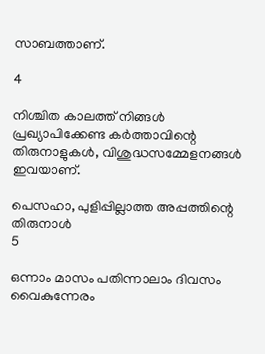സാബത്താണ്.

4

നിശ്ചിത കാലത്ത് നിങ്ങള്‍ പ്രഖ്യാപിക്കേണ്ട കര്‍ത്താവിന്റെ തിരുനാളുകള്‍, വിശുദ്ധസമ്മേളനങ്ങള്‍ ഇവയാണ്.

പെസഹാ, പുളിപ്പില്ലാത്ത അപ്പത്തിന്റെ തിരുനാള്‍
5

ഒന്നാം മാസം പതിന്നാലാം ദിവസം വൈകുന്നേരം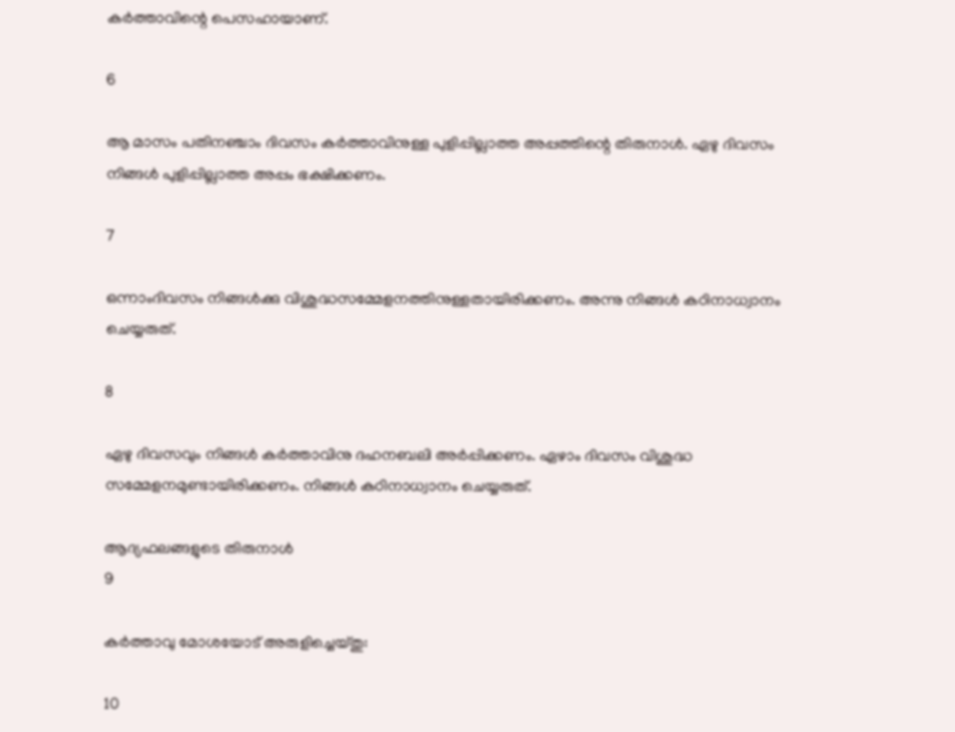കര്‍ത്താവിന്റെ പെസഹായാണ്.

6

ആ മാസം പതിനഞ്ചാം ദിവസം കര്‍ത്താവിനുള്ള പുളിപ്പില്ലാത്ത അപ്പത്തിന്റെ തിരുനാള്‍. ഏഴു ദിവസം നിങ്ങള്‍ പുളിപ്പില്ലാത്ത അപ്പം ഭക്ഷിക്കണം.

7

ഒന്നാംദിവസം നിങ്ങള്‍ക്കു വിശുദ്ധസമ്മേളനത്തിനുള്ളതായിരിക്കണം. അന്നു നിങ്ങള്‍ കഠിനാധ്വാനം ചെയ്യരുത്.

8

ഏഴു ദിവസവും നിങ്ങള്‍ കര്‍ത്താവിനു ദഹനബലി അര്‍പ്പിക്കണം. ഏഴാം ദിവസം വിശുദ്ധ സമ്മേളനമുണ്ടായിരിക്കണം. നിങ്ങള്‍ കഠിനാധ്വാനം ചെയ്യരുത്.

ആദ്യഫലങ്ങളുടെ തിരുനാള്‍
9

കര്‍ത്താവു മോശയോട് അരുളിച്ചെയ്തു:

10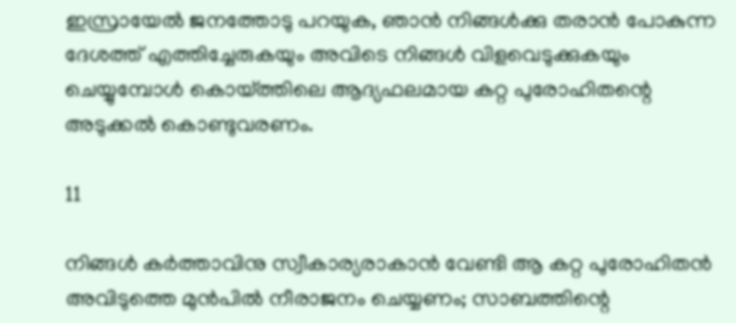ഇസ്രായേല്‍ ജനത്തോടു പറയുക, ഞാന്‍ നിങ്ങള്‍ക്കു തരാന്‍ പോകുന്ന ദേശത്ത് എത്തിച്ചേരുകയും അവിടെ നിങ്ങള്‍ വിളവെടുക്കുകയും ചെയ്യുമ്പോള്‍ കൊയ്ത്തിലെ ആദ്യഫലമായ കറ്റ പുരോഹിതന്റെ അടുക്കല്‍ കൊണ്ടുവരണം.

11

നിങ്ങള്‍ കര്‍ത്താവിനു സ്വീകാര്യരാകാന്‍ വേണ്ടി ആ കറ്റ പുരോഹിതന്‍ അവിടുത്തെ മുന്‍പില്‍ നീരാജനം ചെയ്യണം; സാബത്തിന്റെ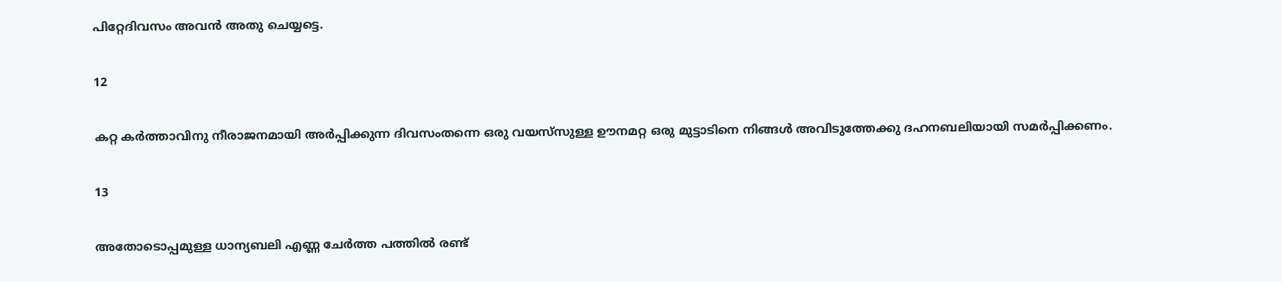പിറ്റേദിവസം അവന്‍ അതു ചെയ്യട്ടെ.

12

കറ്റ കര്‍ത്താവിനു നീരാജനമായി അര്‍പ്പിക്കുന്ന ദിവസംതന്നെ ഒരു വയസ്‌സുള്ള ഊനമറ്റ ഒരു മുട്ടാടിനെ നിങ്ങള്‍ അവിടുത്തേക്കു ദഹനബലിയായി സമര്‍പ്പിക്കണം.

13

അതോടൊപ്പമുള്ള ധാന്യബലി എണ്ണ ചേര്‍ത്ത പത്തില്‍ രണ്ട്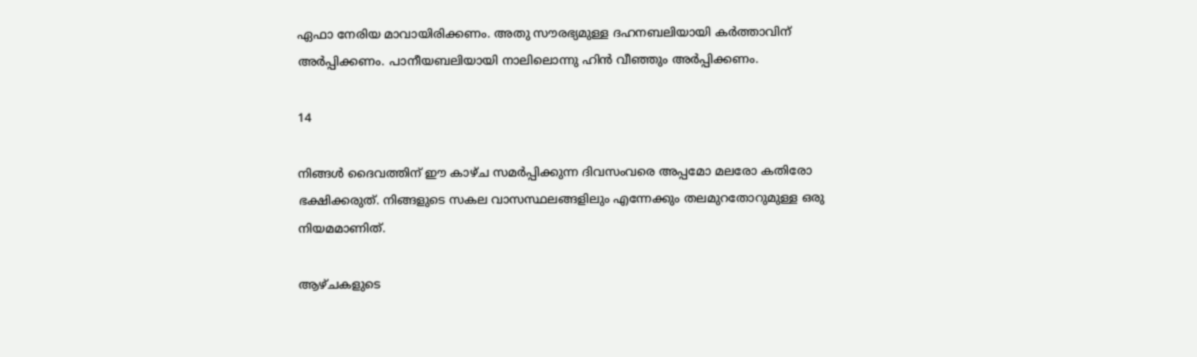ഏഫാ നേരിയ മാവായിരിക്കണം. അതു സൗരഭ്യമുള്ള ദഹനബലിയായി കര്‍ത്താവിന് അര്‍പ്പിക്കണം. പാനീയബലിയായി നാലിലൊന്നു ഹിന്‍ വീഞ്ഞും അര്‍പ്പിക്കണം.

14

നിങ്ങള്‍ ദൈവത്തിന് ഈ കാഴ്ച സമര്‍പ്പിക്കുന്ന ദിവസംവരെ അപ്പമോ മലരോ കതിരോ ഭക്ഷിക്കരുത്. നിങ്ങളുടെ സകല വാസസ്ഥലങ്ങളിലും എന്നേക്കും തലമുറതോറുമുള്ള ഒരു നിയമമാണിത്.

ആഴ്ചകളുടെ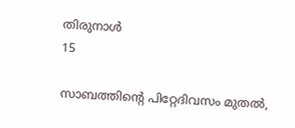തിരുനാള്‍
15

സാബത്തിന്റെ പിറ്റേദിവസം മുതല്‍,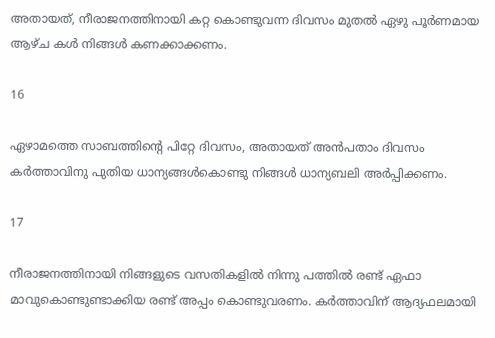അതായത്, നീരാജനത്തിനായി കറ്റ കൊണ്ടുവന്ന ദിവസം മുതല്‍ ഏഴു പൂര്‍ണമായ ആഴ്ച കള്‍ നിങ്ങള്‍ കണക്കാക്കണം.

16

ഏഴാമത്തെ സാബത്തിന്റെ പിറ്റേ ദിവസം, അതായത് അന്‍പതാം ദിവസം കര്‍ത്താവിനു പുതിയ ധാന്യങ്ങള്‍കൊണ്ടു നിങ്ങള്‍ ധാന്യബലി അര്‍പ്പിക്കണം.

17

നീരാജനത്തിനായി നിങ്ങളുടെ വസതികളില്‍ നിന്നു പത്തില്‍ രണ്ട് ഏഫാ മാവുകൊണ്ടുണ്ടാക്കിയ രണ്ട് അപ്പം കൊണ്ടുവരണം. കര്‍ത്താവിന് ആദ്യഫലമായി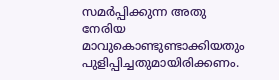സമര്‍പ്പിക്കുന്ന അതു നേരിയ മാവുകൊണ്ടുണ്ടാക്കിയതും പുളിപ്പിച്ചതുമായിരിക്കണം.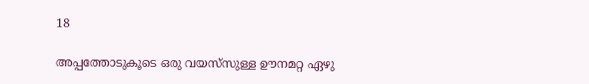18

അപ്പത്തോടുകൂടെ ഒരു വയസ്‌സുള്ള ഊനമറ്റ ഏഴു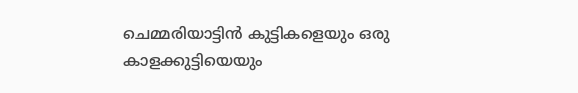ചെമ്മരിയാട്ടിന്‍ കുട്ടികളെയും ഒരു കാളക്കുട്ടിയെയും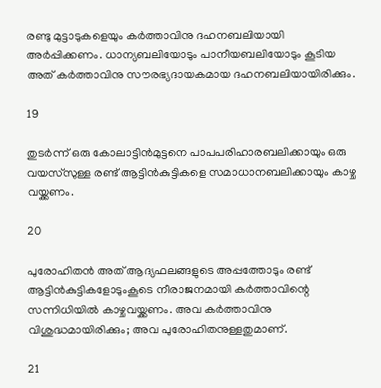രണ്ടു മുട്ടാടുകളെയും കര്‍ത്താവിനു ദഹനബലിയായി അര്‍പ്പിക്കണം. ധാന്യബലിയോടും പാനീയബലിയോടും കൂടിയ അത് കര്‍ത്താവിനു സൗരഭ്യദായകമായ ദഹനബലിയായിരിക്കും.

19

തുടര്‍ന്ന് ഒരു കോലാട്ടിന്‍മുട്ടനെ പാപപരിഹാരബലിക്കായും ഒരു വയസ്‌സുള്ള രണ്ട് ആട്ടിന്‍കുട്ടികളെ സമാധാനബലിക്കായും കാഴ്ച വയ്ക്കണം.

20

പുരോഹിതന്‍ അത് ആദ്യഫലങ്ങളുടെ അപ്പത്തോടും രണ്ട് ആട്ടിന്‍കുട്ടികളോടുംകൂടെ നീരാജനമായി കര്‍ത്താവിന്റെ സന്നിധിയില്‍ കാഴ്ചവയ്ക്കണം. അവ കര്‍ത്താവിനു വിശുദ്ധമായിരിക്കും; അവ പുരോഹിതനുള്ളതുമാണ്.

21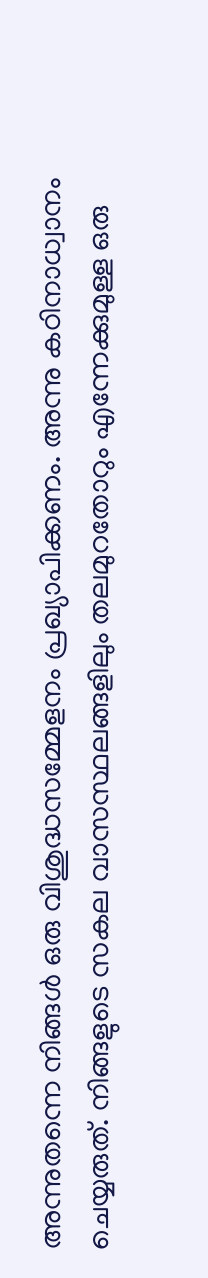അന്നുതന്നെ നിങ്ങള്‍ ഒരു വിശുദ്ധസമ്മേളനം പ്രഖ്യാപിക്കണം. അന്നു കഠിനാധ്വാനം ചെയ്യരുത്. നിങ്ങളുടെ സകല വാസസ്ഥലങ്ങളിലും തലമുറതോറും എന്നേക്കുമുള്ള ഒരു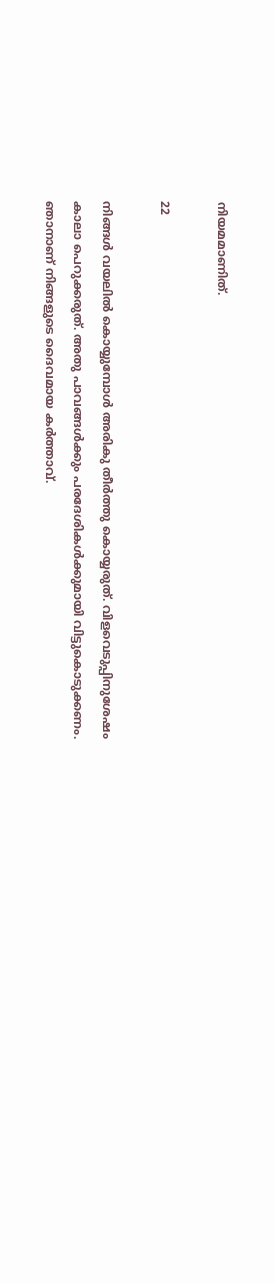നിയമമാണിത്.

22

നിങ്ങള്‍ വയലില്‍ കൊയ്യുമ്പോള്‍ അരികു തീര്‍ത്തു കൊയ്യരുത്. വിളവെടുപ്പിനുശേഷം കാലാ പെറുക്കരുത്. അതു പാവങ്ങള്‍ക്കും പരദേശികള്‍ക്കുമായി വിട്ടുകൊടുക്കണം. ഞാനാണ് നിങ്ങളുടെ ദൈവമായ കര്‍ത്താവ്.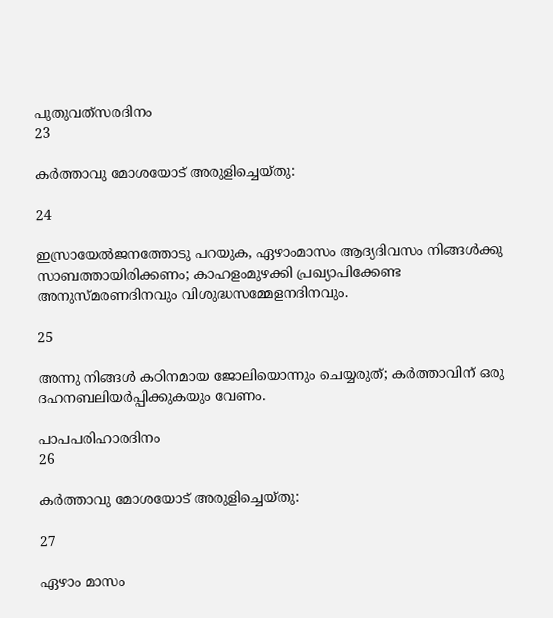പുതുവത്‌സരദിനം
23

കര്‍ത്താവു മോശയോട് അരുളിച്ചെയ്തു:

24

ഇസ്രായേല്‍ജനത്തോടു പറയുക, ഏഴാംമാസം ആദ്യദിവസം നിങ്ങള്‍ക്കു സാബത്തായിരിക്കണം; കാഹളംമുഴക്കി പ്രഖ്യാപിക്കേണ്ട അനുസ്മരണദിനവും വിശുദ്ധസമ്മേളനദിനവും.

25

അന്നു നിങ്ങള്‍ കഠിനമായ ജോലിയൊന്നും ചെയ്യരുത്; കര്‍ത്താവിന് ഒരു ദഹനബലിയര്‍പ്പിക്കുകയും വേണം.

പാപപരിഹാരദിനം
26

കര്‍ത്താവു മോശയോട് അരുളിച്ചെയ്തു:

27

ഏഴാം മാസം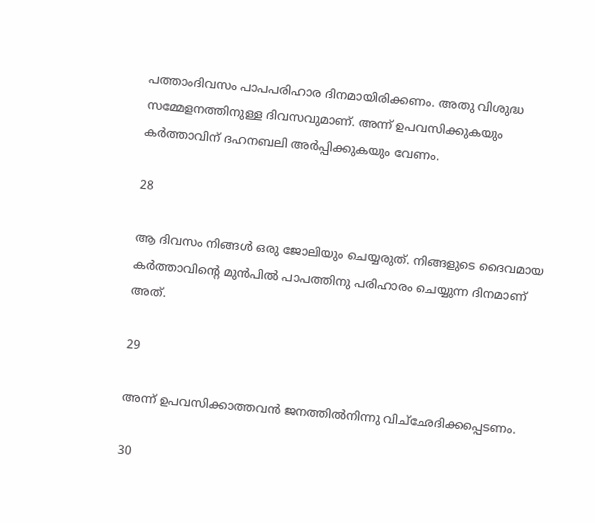പത്താംദിവസം പാപപരിഹാര ദിനമായിരിക്കണം. അതു വിശുദ്ധ സമ്മേളനത്തിനുള്ള ദിവസവുമാണ്. അന്ന് ഉപവസിക്കുകയും കര്‍ത്താവിന് ദഹനബലി അര്‍പ്പിക്കുകയും വേണം.

28

ആ ദിവസം നിങ്ങള്‍ ഒരു ജോലിയും ചെയ്യരുത്. നിങ്ങളുടെ ദൈവമായ കര്‍ത്താവിന്റെ മുന്‍പില്‍ പാപത്തിനു പരിഹാരം ചെയ്യുന്ന ദിനമാണ് അത്.

29

അന്ന് ഉപവസിക്കാത്തവന്‍ ജനത്തില്‍നിന്നു വിച്‌ഛേദിക്കപ്പെടണം.

30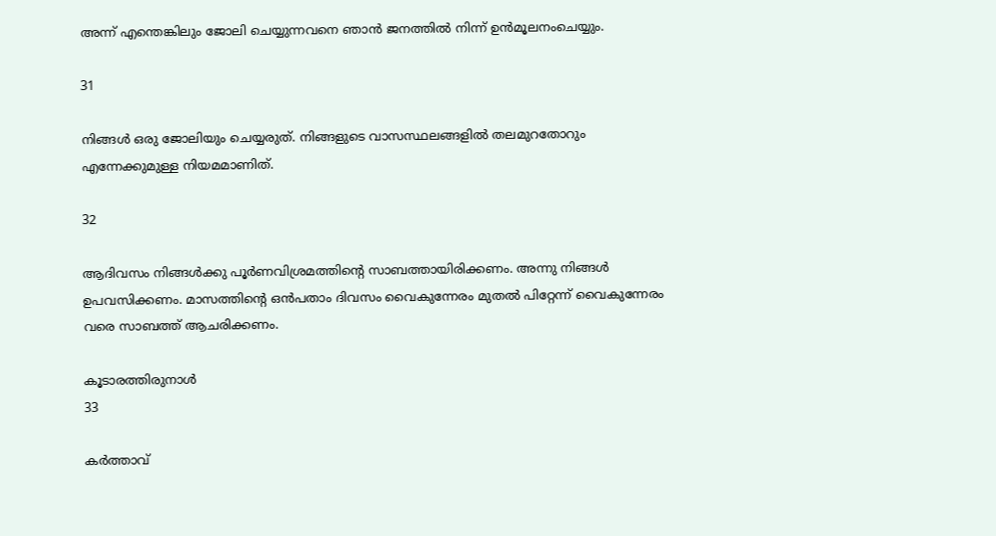അന്ന് എന്തെങ്കിലും ജോലി ചെയ്യുന്നവനെ ഞാന്‍ ജനത്തില്‍ നിന്ന് ഉന്‍മൂലനംചെയ്യും.

31

നിങ്ങള്‍ ഒരു ജോലിയും ചെയ്യരുത്. നിങ്ങളുടെ വാസസ്ഥലങ്ങളില്‍ തലമുറതോറും എന്നേക്കുമുള്ള നിയമമാണിത്.

32

ആദിവസം നിങ്ങള്‍ക്കു പൂര്‍ണവിശ്രമത്തിന്റെ സാബത്തായിരിക്കണം. അന്നു നിങ്ങള്‍ ഉപവസിക്കണം. മാസത്തിന്റെ ഒന്‍പതാം ദിവസം വൈകുന്നേരം മുതല്‍ പിറ്റേന്ന് വൈകുന്നേരം വരെ സാബത്ത് ആചരിക്കണം.

കൂടാരത്തിരുനാള്‍
33

കര്‍ത്താവ്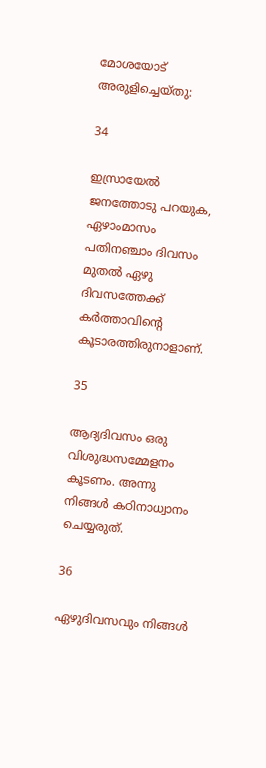മോശയോട് അരുളിച്ചെയ്തു:

34

ഇസ്രായേല്‍ ജനത്തോടു പറയുക, ഏഴാംമാസം പതിനഞ്ചാം ദിവസം മുതല്‍ ഏഴു ദിവസത്തേക്ക് കര്‍ത്താവിന്റെ കൂടാരത്തിരുനാളാണ്.

35

ആദ്യദിവസം ഒരു വിശുദ്ധസമ്മേളനം കൂടണം. അന്നു നിങ്ങള്‍ കഠിനാധ്വാനം ചെയ്യരുത്.

36

ഏഴുദിവസവും നിങ്ങള്‍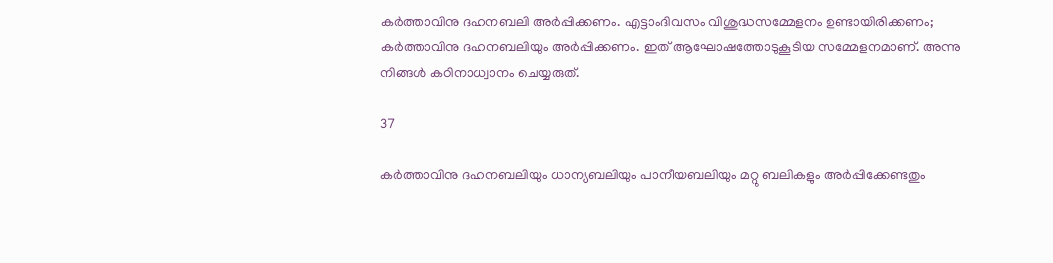കര്‍ത്താവിനു ദഹനബലി അര്‍പ്പിക്കണം. എട്ടാംദിവസം വിശുദ്ധസമ്മേളനം ഉണ്ടായിരിക്കണം; കര്‍ത്താവിനു ദഹനബലിയും അര്‍പ്പിക്കണം. ഇത് ആഘോഷത്തോടുകൂടിയ സമ്മേളനമാണ്. അന്നു നിങ്ങള്‍ കഠിനാധ്വാനം ചെയ്യരുത്.

37

കര്‍ത്താവിനു ദഹനബലിയും ധാന്യബലിയും പാനീയബലിയും മറ്റു ബലികളും അര്‍പ്പിക്കേണ്ടതും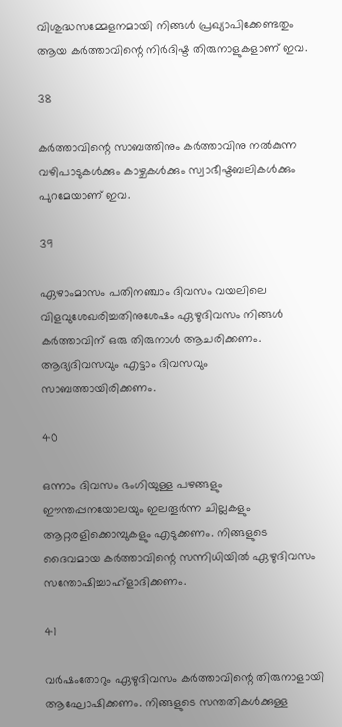വിശുദ്ധസമ്മേളനമായി നിങ്ങള്‍ പ്രഖ്യാപിക്കേണ്ടതും ആയ കര്‍ത്താവിന്റെ നിര്‍ദിഷ്ട തിരുനാളുകളാണ് ഇവ.

38

കര്‍ത്താവിന്റെ സാബത്തിനും കര്‍ത്താവിനു നല്‍കുന്ന വഴിപാടുകള്‍ക്കും കാഴ്ചകള്‍ക്കും സ്വാഭീഷ്ടബലികള്‍ക്കും പുറമേയാണ് ഇവ.

39

ഏഴാംമാസം പതിനഞ്ചാം ദിവസം വയലിലെ വിളവുശേഖരിച്ചതിനുശേഷം ഏഴുദിവസം നിങ്ങള്‍ കര്‍ത്താവിന് ഒരു തിരുനാള്‍ ആചരിക്കണം. ആദ്യദിവസവും എട്ടാം ദിവസവും സാബത്തായിരിക്കണം.

40

ഒന്നാം ദിവസം ഭംഗിയുള്ള പഴങ്ങളും ഈന്തപ്പനയോലയും ഇലതൂര്‍ന്ന ചില്ലകളും ആറ്റരളിക്കൊമ്പുകളും എടുക്കണം. നിങ്ങളുടെ ദൈവമായ കര്‍ത്താവിന്റെ സന്നിധിയില്‍ ഏഴുദിവസം സന്തോഷിച്ചാഹ്‌ളാദിക്കണം.

41

വര്‍ഷംതോറും ഏഴുദിവസം കര്‍ത്താവിന്റെ തിരുനാളായി ആഘോഷിക്കണം. നിങ്ങളുടെ സന്തതികള്‍ക്കുള്ള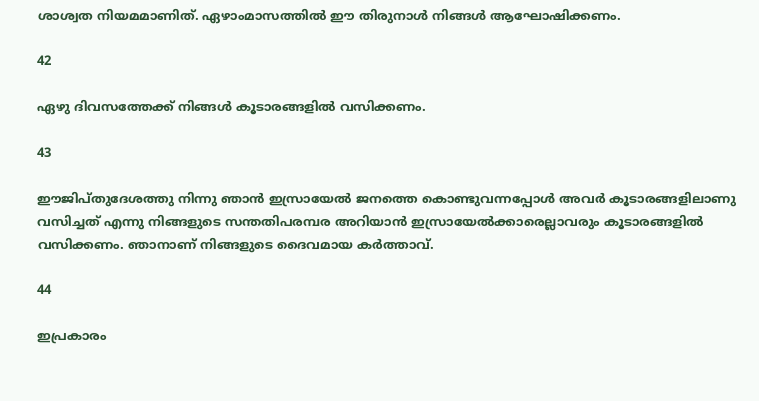ശാശ്വത നിയമമാണിത്. ഏഴാംമാസത്തില്‍ ഈ തിരുനാള്‍ നിങ്ങള്‍ ആഘോഷിക്കണം.

42

ഏഴു ദിവസത്തേക്ക് നിങ്ങള്‍ കൂടാരങ്ങളില്‍ വസിക്കണം.

43

ഈജിപ്തുദേശത്തു നിന്നു ഞാന്‍ ഇസ്രായേല്‍ ജനത്തെ കൊണ്ടുവന്നപ്പോള്‍ അവര്‍ കൂടാരങ്ങളിലാണു വസിച്ചത് എന്നു നിങ്ങളുടെ സന്തതിപരമ്പര അറിയാന്‍ ഇസ്രായേല്‍ക്കാരെല്ലാവരും കൂടാരങ്ങളില്‍ വസിക്കണം. ഞാനാണ് നിങ്ങളുടെ ദൈവമായ കര്‍ത്താവ്.

44

ഇപ്രകാരം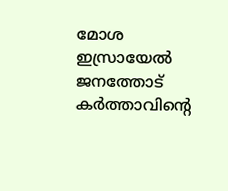മോശ ഇസ്രായേല്‍ ജനത്തോട് കര്‍ത്താവിന്റെ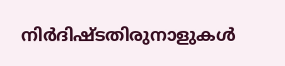നിര്‍ദിഷ്ടതിരുനാളുകള്‍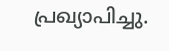പ്രഖ്യാപിച്ചു.